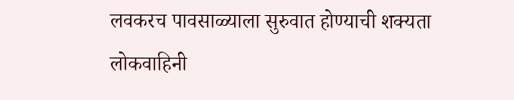लवकरच पावसाळ्याला सुरुवात होण्याची शक्यता
लोकवाहिनी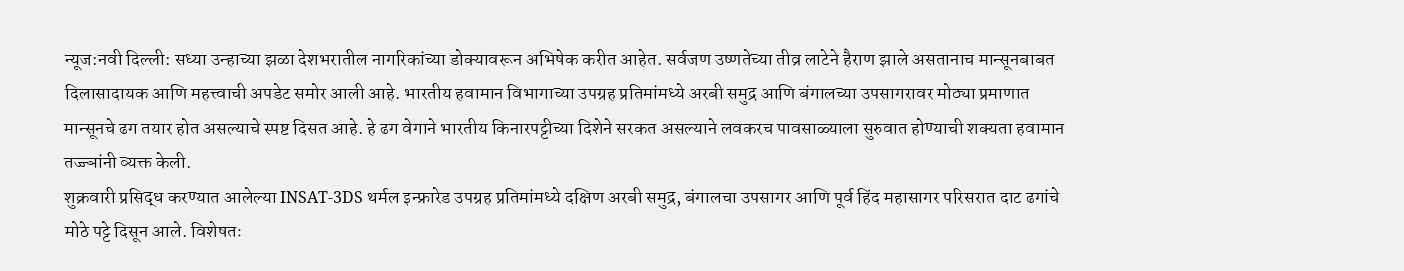न्यूज:नवी दिल्ली: सध्या उन्हाच्या झळा देशभरातील नागरिकांच्या डोक्यावरून अभिषेक करीत आहेत. सर्वजण उष्णतेच्या तीव्र लाटेने हैराण झाले असतानाच मान्सूनबाबत दिलासादायक आणि महत्त्वाची अपडेट समोर आली आहे. भारतीय हवामान विभागाच्या उपग्रह प्रतिमांमध्ये अरबी समुद्र आणि बंगालच्या उपसागरावर मोठ्या प्रमाणात मान्सूनचे ढग तयार होत असल्याचे स्पष्ट दिसत आहे. हे ढग वेगाने भारतीय किनारपट्टीच्या दिशेने सरकत असल्याने लवकरच पावसाळ्याला सुरुवात होण्याची शक्यता हवामान तज्ज्ञांनी व्यक्त केली.
शुक्रवारी प्रसिद्ध करण्यात आलेल्या INSAT-3DS थर्मल इन्फ्रारेड उपग्रह प्रतिमांमध्ये दक्षिण अरबी समुद्र, बंगालचा उपसागर आणि पूर्व हिंद महासागर परिसरात दाट ढगांचे मोठे पट्टे दिसून आले. विशेषतः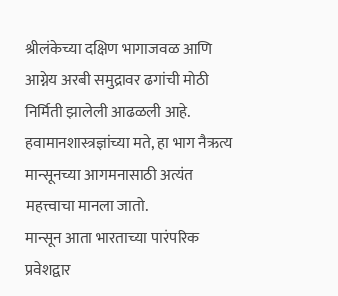श्रीलंकेच्या दक्षिण भागाजवळ आणि आग्नेय अरबी समुद्रावर ढगांची मोठी निर्मिती झालेली आढळली आहे. हवामानशास्त्रज्ञांच्या मते, हा भाग नैऋत्य मान्सूनच्या आगमनासाठी अत्यंत महत्त्वाचा मानला जातो.
मान्सून आता भारताच्या पारंपरिक प्रवेशद्वार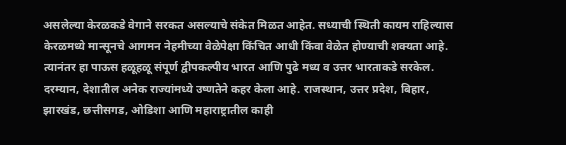असलेल्या केरळकडे वेगाने सरकत असल्याचे संकेत मिळत आहेत. सध्याची स्थिती कायम राहिल्यास केरळमध्ये मान्सूनचे आगमन नेहमीच्या वेळेपेक्षा किंचित आधी किंवा वेळेत होण्याची शक्यता आहे. त्यानंतर हा पाऊस हळूहळू संपूर्ण द्वीपकल्पीय भारत आणि पुढे मध्य व उत्तर भारताकडे सरकेल.
दरम्यान, देशातील अनेक राज्यांमध्ये उष्णतेने कहर केला आहे. राजस्थान, उत्तर प्रदेश, बिहार, झारखंड, छत्तीसगड, ओडिशा आणि महाराष्ट्रातील काही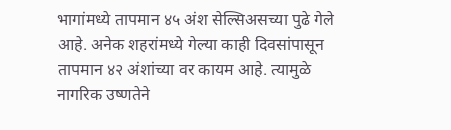भागांमध्ये तापमान ४५ अंश सेल्सिअसच्या पुढे गेले आहे. अनेक शहरांमध्ये गेल्या काही दिवसांपासून तापमान ४२ अंशांच्या वर कायम आहे. त्यामुळे नागरिक उष्णतेने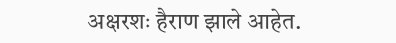अक्षरशः हैराण झाले आहेत.